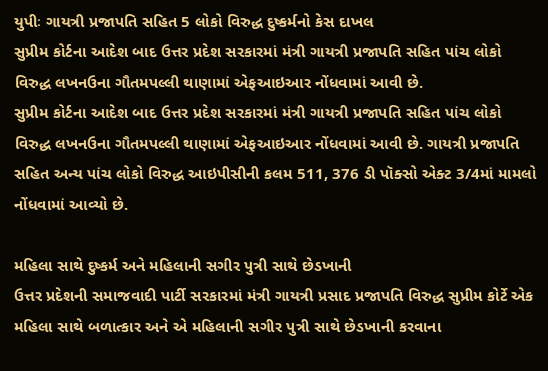યુપીઃ ગાયત્રી પ્રજાપતિ સહિત 5 લોકો વિરુદ્ધ દુષ્કર્મનો કેસ દાખલ
સુપ્રીમ કોર્ટના આદેશ બાદ ઉત્તર પ્રદેશ સરકારમાં મંત્રી ગાયત્રી પ્રજાપતિ સહિત પાંચ લોકો વિરુદ્ધ લખનઉના ગૌતમપલ્લી થાણામાં એફઆઇઆર નોંધવામાં આવી છે.
સુપ્રીમ કોર્ટના આદેશ બાદ ઉત્તર પ્રદેશ સરકારમાં મંત્રી ગાયત્રી પ્રજાપતિ સહિત પાંચ લોકો વિરુદ્ધ લખનઉના ગૌતમપલ્લી થાણામાં એફઆઇઆર નોંધવામાં આવી છે. ગાયત્રી પ્રજાપતિ સહિત અન્ય પાંચ લોકો વિરુદ્ધ આઇપીસીની કલમ 511, 376 ડી પૉક્સો એક્ટ 3/4માં મામલો નોંધવામાં આવ્યો છે.

મહિલા સાથે દુષ્કર્મ અને મહિલાની સગીર પુત્રી સાથે છેડખાની
ઉત્તર પ્રદેશની સમાજવાદી પાર્ટી સરકારમાં મંત્રી ગાયત્રી પ્રસાદ પ્રજાપતિ વિરુદ્ધ સુપ્રીમ કોર્ટે એક મહિલા સાથે બળાત્કાર અને એ મહિલાની સગીર પુત્રી સાથે છેડખાની કરવાના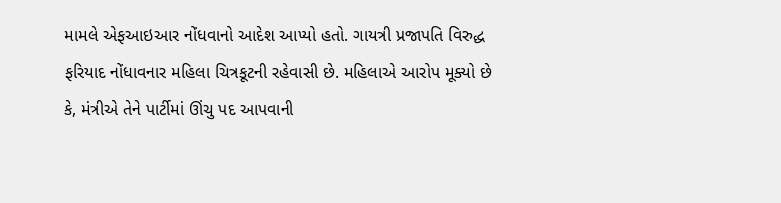મામલે એફઆઇઆર નોંધવાનો આદેશ આપ્યો હતો. ગાયત્રી પ્રજાપતિ વિરુદ્ધ ફરિયાદ નોંધાવનાર મહિલા ચિત્રકૂટની રહેવાસી છે. મહિલાએ આરોપ મૂક્યો છે કે, મંત્રીએ તેને પાર્ટીમાં ઊંચુ પદ આપવાની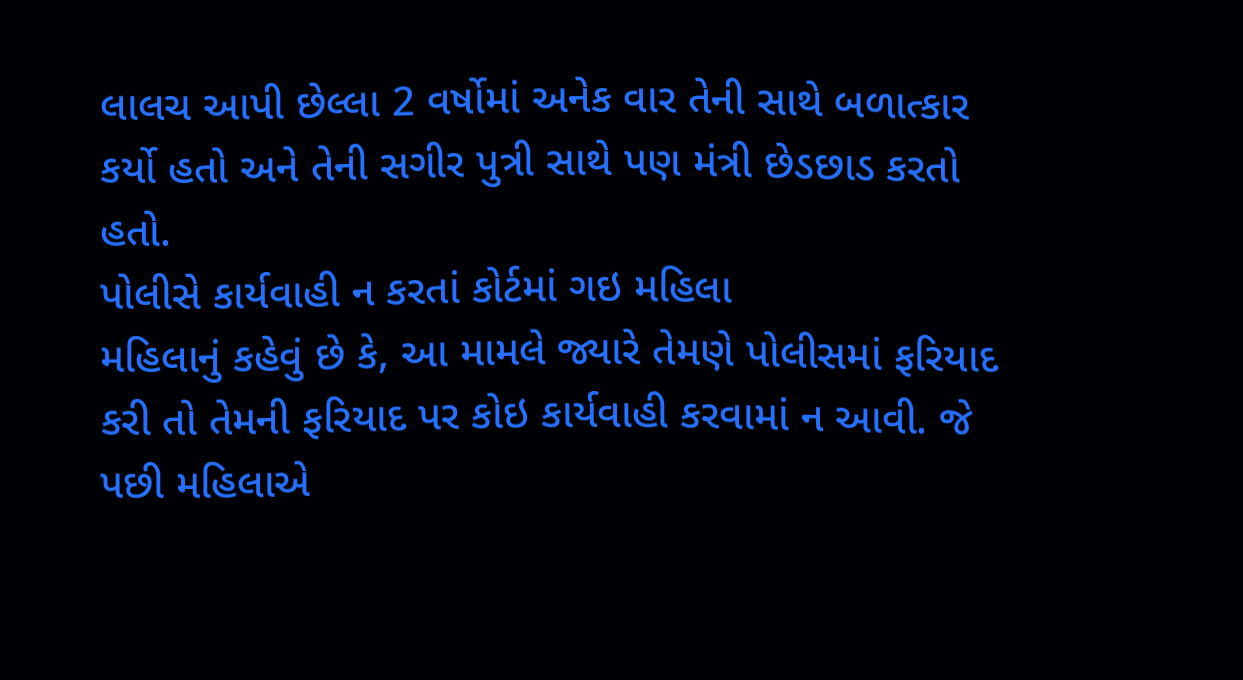લાલચ આપી છેલ્લા 2 વર્ષોમાં અનેક વાર તેની સાથે બળાત્કાર કર્યો હતો અને તેની સગીર પુત્રી સાથે પણ મંત્રી છેડછાડ કરતો હતો.
પોલીસે કાર્યવાહી ન કરતાં કોર્ટમાં ગઇ મહિલા
મહિલાનું કહેવું છે કે, આ મામલે જ્યારે તેમણે પોલીસમાં ફરિયાદ કરી તો તેમની ફરિયાદ પર કોઇ કાર્યવાહી કરવામાં ન આવી. જે પછી મહિલાએ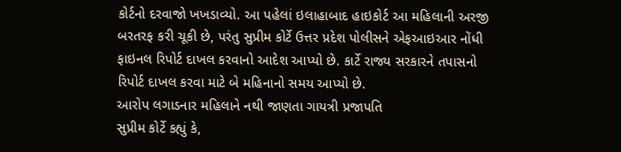કોર્ટનો દરવાજો ખખડાવ્યો. આ પહેલાં ઇલાહાબાદ હાઇકોર્ટ આ મહિલાની અરજી બરતરફ કરી ચૂકી છે, પરંતુ સુપ્રીમ કોર્ટે ઉત્તર પ્રદેશ પોલીસને એફઆઇઆર નોંધી ફાઇનલ રિપોર્ટ દાખલ કરવાનો આદેશ આપ્યો છે. કાર્ટે રાજ્ય સરકારને તપાસનો રિપોર્ટ દાખલ કરવા માટે બે મહિનાનો સમય આપ્યો છે.
આરોપ લગાડનાર મહિલાને નથી જાણતા ગાયત્રી પ્રજાપતિ
સુપ્રીમ કોર્ટે કહ્યું કે,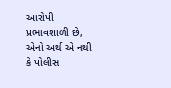આરોપી પ્રભાવશાળી છે, એનો અર્થ એ નથી કે પોલીસ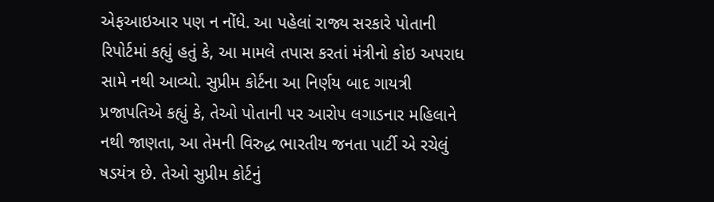એફઆઇઆર પણ ન નોંધે. આ પહેલાં રાજ્ય સરકારે પોતાની રિપોર્ટમાં કહ્યું હતું કે, આ મામલે તપાસ કરતાં મંત્રીનો કોઇ અપરાધ સામે નથી આવ્યો. સુપ્રીમ કોર્ટના આ નિર્ણય બાદ ગાયત્રી પ્રજાપતિએ કહ્યું કે, તેઓ પોતાની પર આરોપ લગાડનાર મહિલાને નથી જાણતા, આ તેમની વિરુદ્ધ ભારતીય જનતા પાર્ટી એ રચેલું ષડયંત્ર છે. તેઓ સુપ્રીમ કોર્ટનું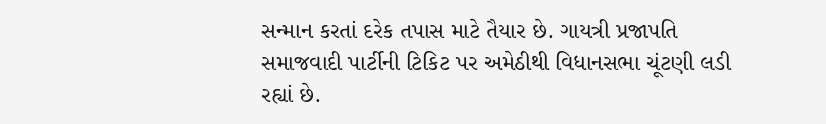સન્માન કરતાં દરેક તપાસ માટે તૈયાર છે. ગાયત્રી પ્રજાપતિ સમાજવાદી પાર્ટીની ટિકિટ પર અમેઠીથી વિધાનસભા ચૂંટણી લડી રહ્યાં છે.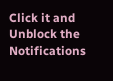Click it and Unblock the Notifications